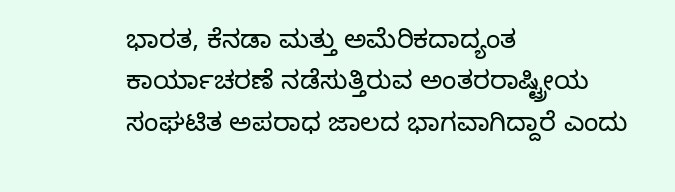ಭಾರತ, ಕೆನಡಾ ಮತ್ತು ಅಮೆರಿಕದಾದ್ಯಂತ ಕಾರ್ಯಾಚರಣೆ ನಡೆಸುತ್ತಿರುವ ಅಂತರರಾಷ್ಟ್ರೀಯ ಸಂಘಟಿತ ಅಪರಾಧ ಜಾಲದ ಭಾಗವಾಗಿದ್ದಾರೆ ಎಂದು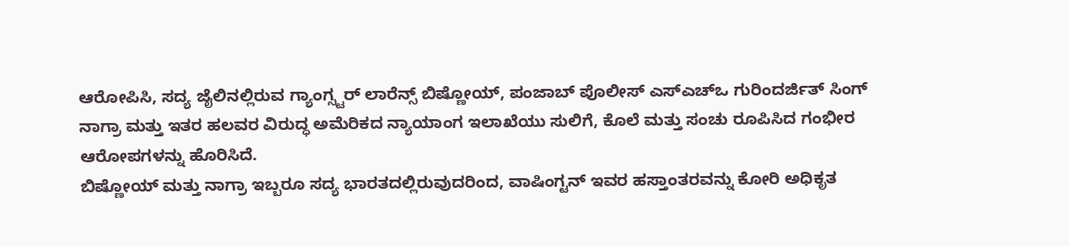ಆರೋಪಿಸಿ, ಸದ್ಯ ಜೈಲಿನಲ್ಲಿರುವ ಗ್ಯಾಂಗ್ಸ್ಟರ್ ಲಾರೆನ್ಸ್ ಬಿಷ್ಣೋಯ್, ಪಂಜಾಬ್ ಪೊಲೀಸ್ ಎಸ್ಎಚ್ಒ ಗುರಿಂದರ್ಜಿತ್ ಸಿಂಗ್ ನಾಗ್ರಾ ಮತ್ತು ಇತರ ಹಲವರ ವಿರುದ್ಧ ಅಮೆರಿಕದ ನ್ಯಾಯಾಂಗ ಇಲಾಖೆಯು ಸುಲಿಗೆ, ಕೊಲೆ ಮತ್ತು ಸಂಚು ರೂಪಿಸಿದ ಗಂಭೀರ ಆರೋಪಗಳನ್ನು ಹೊರಿಸಿದೆ.
ಬಿಷ್ಣೋಯ್ ಮತ್ತು ನಾಗ್ರಾ ಇಬ್ಬರೂ ಸದ್ಯ ಭಾರತದಲ್ಲಿರುವುದರಿಂದ, ವಾಷಿಂಗ್ಟನ್ ಇವರ ಹಸ್ತಾಂತರವನ್ನು ಕೋರಿ ಅಧಿಕೃತ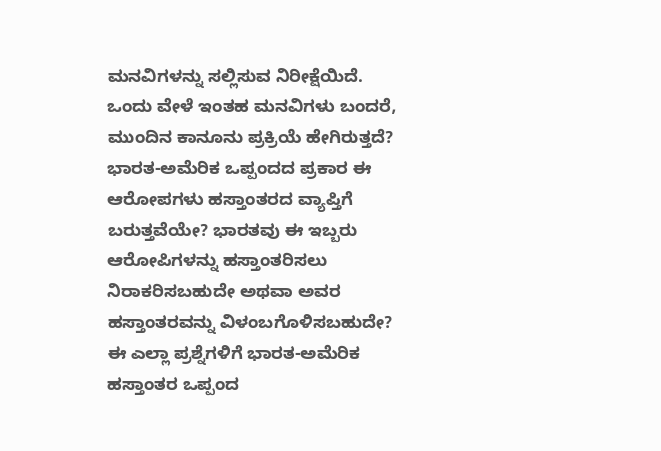ಮನವಿಗಳನ್ನು ಸಲ್ಲಿಸುವ ನಿರೀಕ್ಷೆಯಿದೆ.
ಒಂದು ವೇಳೆ ಇಂತಹ ಮನವಿಗಳು ಬಂದರೆ, ಮುಂದಿನ ಕಾನೂನು ಪ್ರಕ್ರಿಯೆ ಹೇಗಿರುತ್ತದೆ? ಭಾರತ-ಅಮೆರಿಕ ಒಪ್ಪಂದದ ಪ್ರಕಾರ ಈ ಆರೋಪಗಳು ಹಸ್ತಾಂತರದ ವ್ಯಾಪ್ತಿಗೆ ಬರುತ್ತವೆಯೇ? ಭಾರತವು ಈ ಇಬ್ಬರು ಆರೋಪಿಗಳನ್ನು ಹಸ್ತಾಂತರಿಸಲು ನಿರಾಕರಿಸಬಹುದೇ ಅಥವಾ ಅವರ ಹಸ್ತಾಂತರವನ್ನು ವಿಳಂಬಗೊಳಿಸಬಹುದೇ?
ಈ ಎಲ್ಲಾ ಪ್ರಶ್ನೆಗಳಿಗೆ ಭಾರತ-ಅಮೆರಿಕ ಹಸ್ತಾಂತರ ಒಪ್ಪಂದ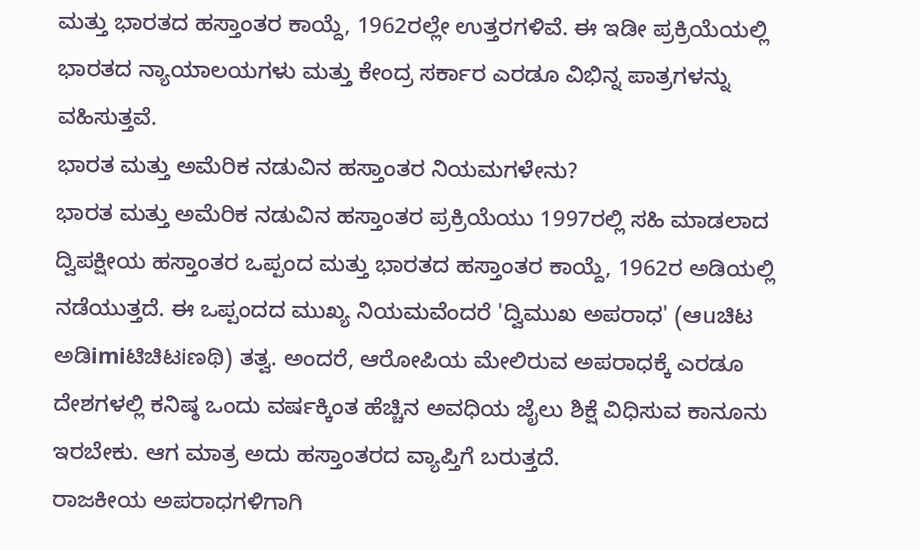ಮತ್ತು ಭಾರತದ ಹಸ್ತಾಂತರ ಕಾಯ್ದೆ, 1962ರಲ್ಲೇ ಉತ್ತರಗಳಿವೆ. ಈ ಇಡೀ ಪ್ರಕ್ರಿಯೆಯಲ್ಲಿ ಭಾರತದ ನ್ಯಾಯಾಲಯಗಳು ಮತ್ತು ಕೇಂದ್ರ ಸರ್ಕಾರ ಎರಡೂ ವಿಭಿನ್ನ ಪಾತ್ರಗಳನ್ನು ವಹಿಸುತ್ತವೆ.
ಭಾರತ ಮತ್ತು ಅಮೆರಿಕ ನಡುವಿನ ಹಸ್ತಾಂತರ ನಿಯಮಗಳೇನು?
ಭಾರತ ಮತ್ತು ಅಮೆರಿಕ ನಡುವಿನ ಹಸ್ತಾಂತರ ಪ್ರಕ್ರಿಯೆಯು 1997ರಲ್ಲಿ ಸಹಿ ಮಾಡಲಾದ ದ್ವಿಪಕ್ಷೀಯ ಹಸ್ತಾಂತರ ಒಪ್ಪಂದ ಮತ್ತು ಭಾರತದ ಹಸ್ತಾಂತರ ಕಾಯ್ದೆ, 1962ರ ಅಡಿಯಲ್ಲಿ ನಡೆಯುತ್ತದೆ. ಈ ಒಪ್ಪಂದದ ಮುಖ್ಯ ನಿಯಮವೆಂದರೆ 'ದ್ವಿಮುಖ ಅಪರಾಧ' (ಆuಚಿಟ ಅಡಿimiಟಿಚಿಟiಣಥಿ) ತತ್ವ. ಅಂದರೆ, ಆರೋಪಿಯ ಮೇಲಿರುವ ಅಪರಾಧಕ್ಕೆ ಎರಡೂ ದೇಶಗಳಲ್ಲಿ ಕನಿಷ್ಠ ಒಂದು ವರ್ಷಕ್ಕಿಂತ ಹೆಚ್ಚಿನ ಅವಧಿಯ ಜೈಲು ಶಿಕ್ಷೆ ವಿಧಿಸುವ ಕಾನೂನು ಇರಬೇಕು. ಆಗ ಮಾತ್ರ ಅದು ಹಸ್ತಾಂತರದ ವ್ಯಾಪ್ತಿಗೆ ಬರುತ್ತದೆ.
ರಾಜಕೀಯ ಅಪರಾಧಗಳಿಗಾಗಿ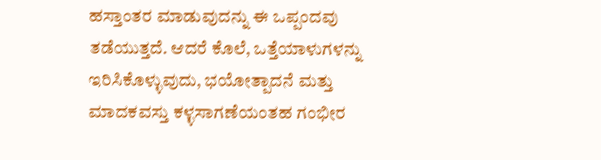ಹಸ್ತಾಂತರ ಮಾಡುವುದನ್ನು ಈ ಒಪ್ಪಂದವು ತಡೆಯುತ್ತದೆ. ಆದರೆ ಕೊಲೆ, ಒತ್ತೆಯಾಳುಗಳನ್ನು ಇರಿಸಿಕೊಳ್ಳುವುದು, ಭಯೋತ್ಪಾದನೆ ಮತ್ತು ಮಾದಕವಸ್ತು ಕಳ್ಳಸಾಗಣೆಯಂತಹ ಗಂಭೀರ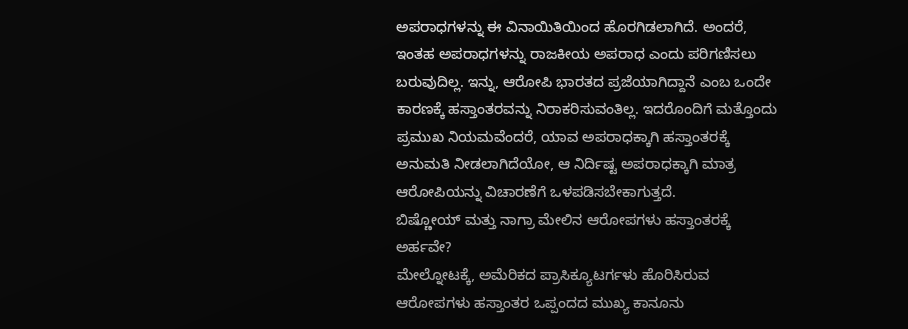ಅಪರಾಧಗಳನ್ನು ಈ ವಿನಾಯಿತಿಯಿಂದ ಹೊರಗಿಡಲಾಗಿದೆ. ಅಂದರೆ, ಇಂತಹ ಅಪರಾಧಗಳನ್ನು ರಾಜಕೀಯ ಅಪರಾಧ ಎಂದು ಪರಿಗಣಿಸಲು ಬರುವುದಿಲ್ಲ. ಇನ್ನು, ಆರೋಪಿ ಭಾರತದ ಪ್ರಜೆಯಾಗಿದ್ದಾನೆ ಎಂಬ ಒಂದೇ ಕಾರಣಕ್ಕೆ ಹಸ್ತಾಂತರವನ್ನು ನಿರಾಕರಿಸುವಂತಿಲ್ಲ. ಇದರೊಂದಿಗೆ ಮತ್ತೊಂದು ಪ್ರಮುಖ ನಿಯಮವೆಂದರೆ, ಯಾವ ಅಪರಾಧಕ್ಕಾಗಿ ಹಸ್ತಾಂತರಕ್ಕೆ ಅನುಮತಿ ನೀಡಲಾಗಿದೆಯೋ, ಆ ನಿರ್ದಿಷ್ಟ ಅಪರಾಧಕ್ಕಾಗಿ ಮಾತ್ರ ಆರೋಪಿಯನ್ನು ವಿಚಾರಣೆಗೆ ಒಳಪಡಿಸಬೇಕಾಗುತ್ತದೆ.
ಬಿಷ್ಣೋಯ್ ಮತ್ತು ನಾಗ್ರಾ ಮೇಲಿನ ಆರೋಪಗಳು ಹಸ್ತಾಂತರಕ್ಕೆ ಅರ್ಹವೇ?
ಮೇಲ್ನೋಟಕ್ಕೆ, ಅಮೆರಿಕದ ಪ್ರಾಸಿಕ್ಯೂಟರ್ಗಳು ಹೊರಿಸಿರುವ ಆರೋಪಗಳು ಹಸ್ತಾಂತರ ಒಪ್ಪಂದದ ಮುಖ್ಯ ಕಾನೂನು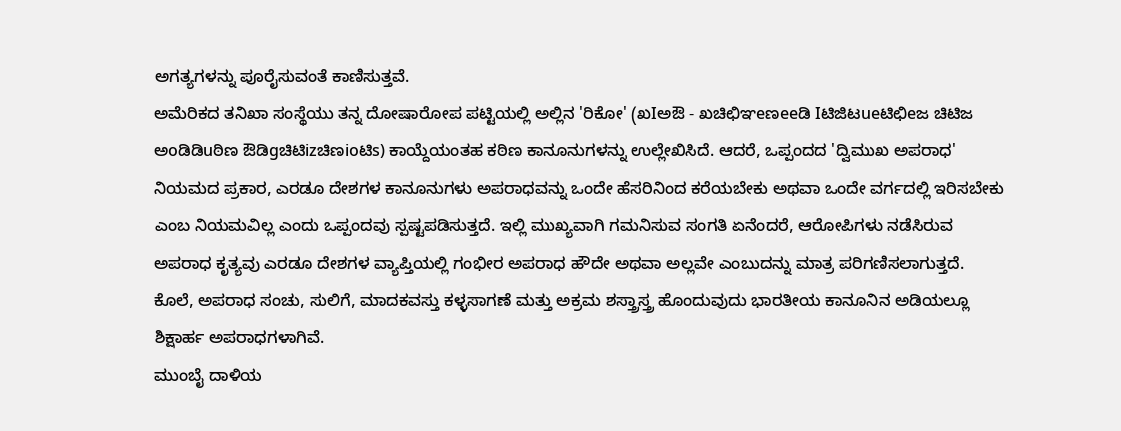ಅಗತ್ಯಗಳನ್ನು ಪೂರೈಸುವಂತೆ ಕಾಣಿಸುತ್ತವೆ.
ಅಮೆರಿಕದ ತನಿಖಾ ಸಂಸ್ಥೆಯು ತನ್ನ ದೋಷಾರೋಪ ಪಟ್ಟಿಯಲ್ಲಿ ಅಲ್ಲಿನ 'ರಿಕೋ' (ಖIಅಔ - ಖಚಿಛಿಞeಣeeಡಿ Iಟಿಜಿಟueಟಿಛಿeಜ ಚಿಟಿಜ ಅoಡಿಡಿuಠಿಣ ಔಡಿgಚಿಟಿizಚಿಣioಟಿs) ಕಾಯ್ದೆಯಂತಹ ಕಠಿಣ ಕಾನೂನುಗಳನ್ನು ಉಲ್ಲೇಖಿಸಿದೆ. ಆದರೆ, ಒಪ್ಪಂದದ 'ದ್ವಿಮುಖ ಅಪರಾಧ' ನಿಯಮದ ಪ್ರಕಾರ, ಎರಡೂ ದೇಶಗಳ ಕಾನೂನುಗಳು ಅಪರಾಧವನ್ನು ಒಂದೇ ಹೆಸರಿನಿಂದ ಕರೆಯಬೇಕು ಅಥವಾ ಒಂದೇ ವರ್ಗದಲ್ಲಿ ಇರಿಸಬೇಕು ಎಂಬ ನಿಯಮವಿಲ್ಲ ಎಂದು ಒಪ್ಪಂದವು ಸ್ಪಷ್ಟಪಡಿಸುತ್ತದೆ. ಇಲ್ಲಿ ಮುಖ್ಯವಾಗಿ ಗಮನಿಸುವ ಸಂಗತಿ ಏನೆಂದರೆ, ಆರೋಪಿಗಳು ನಡೆಸಿರುವ ಅಪರಾಧ ಕೃತ್ಯವು ಎರಡೂ ದೇಶಗಳ ವ್ಯಾಪ್ತಿಯಲ್ಲಿ ಗಂಭೀರ ಅಪರಾಧ ಹೌದೇ ಅಥವಾ ಅಲ್ಲವೇ ಎಂಬುದನ್ನು ಮಾತ್ರ ಪರಿಗಣಿಸಲಾಗುತ್ತದೆ. ಕೊಲೆ, ಅಪರಾಧ ಸಂಚು, ಸುಲಿಗೆ, ಮಾದಕವಸ್ತು ಕಳ್ಳಸಾಗಣೆ ಮತ್ತು ಅಕ್ರಮ ಶಸ್ತ್ರಾಸ್ತ್ರ ಹೊಂದುವುದು ಭಾರತೀಯ ಕಾನೂನಿನ ಅಡಿಯಲ್ಲೂ ಶಿಕ್ಷಾರ್ಹ ಅಪರಾಧಗಳಾಗಿವೆ.
ಮುಂಬೈ ದಾಳಿಯ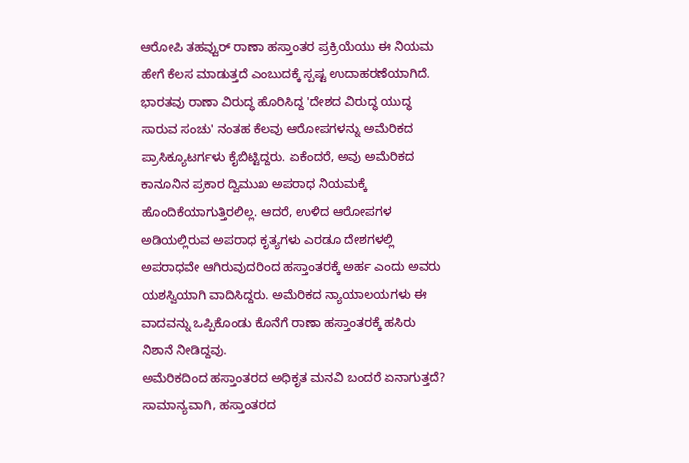ಆರೋಪಿ ತಹವ್ವುರ್ ರಾಣಾ ಹಸ್ತಾಂತರ ಪ್ರಕ್ರಿಯೆಯು ಈ ನಿಯಮ ಹೇಗೆ ಕೆಲಸ ಮಾಡುತ್ತದೆ ಎಂಬುದಕ್ಕೆ ಸ್ಪಷ್ಟ ಉದಾಹರಣೆಯಾಗಿದೆ. ಭಾರತವು ರಾಣಾ ವಿರುದ್ಧ ಹೊರಿಸಿದ್ದ 'ದೇಶದ ವಿರುದ್ಧ ಯುದ್ಧ ಸಾರುವ ಸಂಚು' ನಂತಹ ಕೆಲವು ಆರೋಪಗಳನ್ನು ಅಮೆರಿಕದ ಪ್ರಾಸಿಕ್ಯೂಟರ್ಗಳು ಕೈಬಿಟ್ಟಿದ್ದರು. ಏಕೆಂದರೆ, ಅವು ಅಮೆರಿಕದ ಕಾನೂನಿನ ಪ್ರಕಾರ ದ್ವಿಮುಖ ಅಪರಾಧ ನಿಯಮಕ್ಕೆ ಹೊಂದಿಕೆಯಾಗುತ್ತಿರಲಿಲ್ಲ. ಆದರೆ, ಉಳಿದ ಆರೋಪಗಳ ಅಡಿಯಲ್ಲಿರುವ ಅಪರಾಧ ಕೃತ್ಯಗಳು ಎರಡೂ ದೇಶಗಳಲ್ಲಿ ಅಪರಾಧವೇ ಆಗಿರುವುದರಿಂದ ಹಸ್ತಾಂತರಕ್ಕೆ ಅರ್ಹ ಎಂದು ಅವರು ಯಶಸ್ವಿಯಾಗಿ ವಾದಿಸಿದ್ದರು. ಅಮೆರಿಕದ ನ್ಯಾಯಾಲಯಗಳು ಈ ವಾದವನ್ನು ಒಪ್ಪಿಕೊಂಡು ಕೊನೆಗೆ ರಾಣಾ ಹಸ್ತಾಂತರಕ್ಕೆ ಹಸಿರು ನಿಶಾನೆ ನೀಡಿದ್ದವು.
ಅಮೆರಿಕದಿಂದ ಹಸ್ತಾಂತರದ ಅಧಿಕೃತ ಮನವಿ ಬಂದರೆ ಏನಾಗುತ್ತದೆ?
ಸಾಮಾನ್ಯವಾಗಿ, ಹಸ್ತಾಂತರದ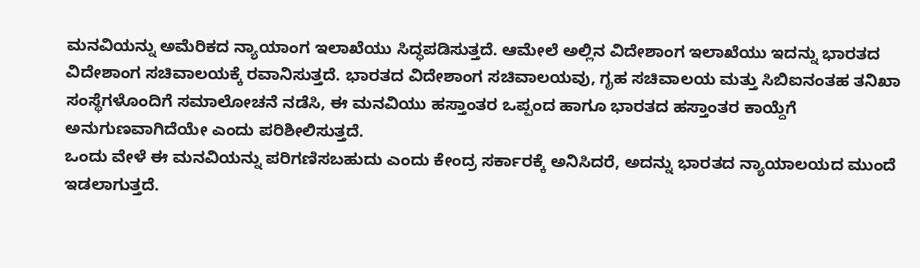ಮನವಿಯನ್ನು ಅಮೆರಿಕದ ನ್ಯಾಯಾಂಗ ಇಲಾಖೆಯು ಸಿದ್ಧಪಡಿಸುತ್ತದೆ. ಆಮೇಲೆ ಅಲ್ಲಿನ ವಿದೇಶಾಂಗ ಇಲಾಖೆಯು ಇದನ್ನು ಭಾರತದ ವಿದೇಶಾಂಗ ಸಚಿವಾಲಯಕ್ಕೆ ರವಾನಿಸುತ್ತದೆ. ಭಾರತದ ವಿದೇಶಾಂಗ ಸಚಿವಾಲಯವು, ಗೃಹ ಸಚಿವಾಲಯ ಮತ್ತು ಸಿಬಿಐನಂತಹ ತನಿಖಾ ಸಂಸ್ಥೆಗಳೊಂದಿಗೆ ಸಮಾಲೋಚನೆ ನಡೆಸಿ, ಈ ಮನವಿಯು ಹಸ್ತಾಂತರ ಒಪ್ಪಂದ ಹಾಗೂ ಭಾರತದ ಹಸ್ತಾಂತರ ಕಾಯ್ದೆಗೆ ಅನುಗುಣವಾಗಿದೆಯೇ ಎಂದು ಪರಿಶೀಲಿಸುತ್ತದೆ.
ಒಂದು ವೇಳೆ ಈ ಮನವಿಯನ್ನು ಪರಿಗಣಿಸಬಹುದು ಎಂದು ಕೇಂದ್ರ ಸರ್ಕಾರಕ್ಕೆ ಅನಿಸಿದರೆ, ಅದನ್ನು ಭಾರತದ ನ್ಯಾಯಾಲಯದ ಮುಂದೆ ಇಡಲಾಗುತ್ತದೆ.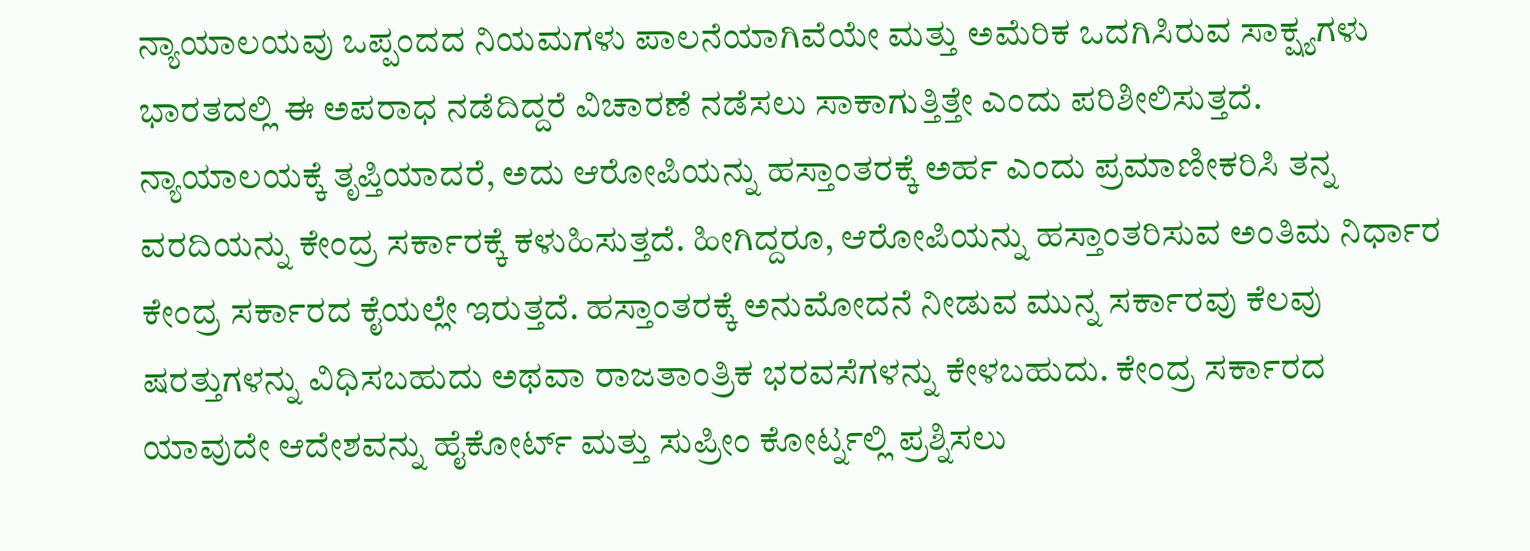ನ್ಯಾಯಾಲಯವು ಒಪ್ಪಂದದ ನಿಯಮಗಳು ಪಾಲನೆಯಾಗಿವೆಯೇ ಮತ್ತು ಅಮೆರಿಕ ಒದಗಿಸಿರುವ ಸಾಕ್ಷ್ಯಗಳು ಭಾರತದಲ್ಲಿ ಈ ಅಪರಾಧ ನಡೆದಿದ್ದರೆ ವಿಚಾರಣೆ ನಡೆಸಲು ಸಾಕಾಗುತ್ತಿತ್ತೇ ಎಂದು ಪರಿಶೀಲಿಸುತ್ತದೆ.
ನ್ಯಾಯಾಲಯಕ್ಕೆ ತೃಪ್ತಿಯಾದರೆ, ಅದು ಆರೋಪಿಯನ್ನು ಹಸ್ತಾಂತರಕ್ಕೆ ಅರ್ಹ ಎಂದು ಪ್ರಮಾಣೀಕರಿಸಿ ತನ್ನ ವರದಿಯನ್ನು ಕೇಂದ್ರ ಸರ್ಕಾರಕ್ಕೆ ಕಳುಹಿಸುತ್ತದೆ. ಹೀಗಿದ್ದರೂ, ಆರೋಪಿಯನ್ನು ಹಸ್ತಾಂತರಿಸುವ ಅಂತಿಮ ನಿರ್ಧಾರ ಕೇಂದ್ರ ಸರ್ಕಾರದ ಕೈಯಲ್ಲೇ ಇರುತ್ತದೆ. ಹಸ್ತಾಂತರಕ್ಕೆ ಅನುಮೋದನೆ ನೀಡುವ ಮುನ್ನ ಸರ್ಕಾರವು ಕೆಲವು ಷರತ್ತುಗಳನ್ನು ವಿಧಿಸಬಹುದು ಅಥವಾ ರಾಜತಾಂತ್ರಿಕ ಭರವಸೆಗಳನ್ನು ಕೇಳಬಹುದು. ಕೇಂದ್ರ ಸರ್ಕಾರದ ಯಾವುದೇ ಆದೇಶವನ್ನು ಹೈಕೋರ್ಟ್ ಮತ್ತು ಸುಪ್ರೀಂ ಕೋರ್ಟ್ನಲ್ಲಿ ಪ್ರಶ್ನಿಸಲು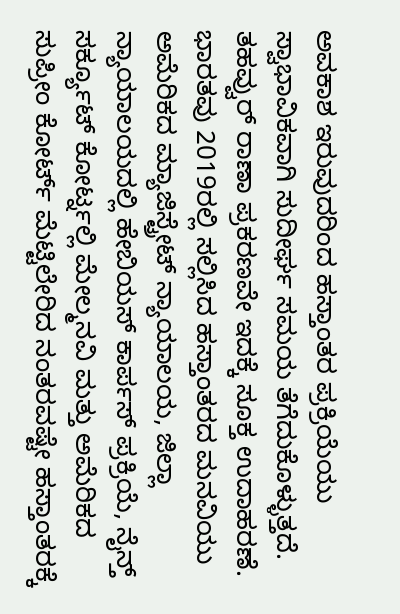ಅವಕಾಶ ಇರುವುದರಿಂದ ಹಸ್ತಾಂತರ ಪ್ರಕ್ರಿಯೆಯು ಸ್ವಾಭಾವಿಕವಾಗಿ ಸುದೀರ್ಘ ಸಮಯ ತೆಗೆದುಕೊಳ್ಳುತ್ತದೆ.
ತಹವ್ವುರ್ ರಾಣಾ ಪ್ರಕರಣವೇ ಇದಕ್ಕೆ ಸೂಕ್ತ ಉದಾಹರಣೆ. ಭಾರತವು 2019ರಲ್ಲಿ ಸಲ್ಲಿಸಿದ ಹಸ್ತಾಂತರದ ಮನವಿಯು ಅಮೆರಿಕದ ಮ್ಯಾಜಿಸ್ಟ್ರೇಟ್ ನ್ಯಾಯಾಲಯ, ಜಿಲ್ಲಾ ನ್ಯಾಯಾಲಯದಲ್ಲಿ ಹೇಬಿಯಸ್ ಕಾರ್ಪಸ್ ಪ್ರಕ್ರಿಯೆ, ನೈನ್ತ್ ಸರ್ಕ್ಯೂಟ್ ಕೋರ್ಟ್ನಲ್ಲಿ ಮೇಲ್ಮನವಿ ಮತ್ತು ಅಮೆರಿಕದ ಸುಪ್ರೀಂ ಕೋರ್ಟ್ ಮೆಟ್ಟಿಲೇರಿದ ನಂತರವಷ್ಟೇ ಹಸ್ತಾಂತರಕ್ಕೆ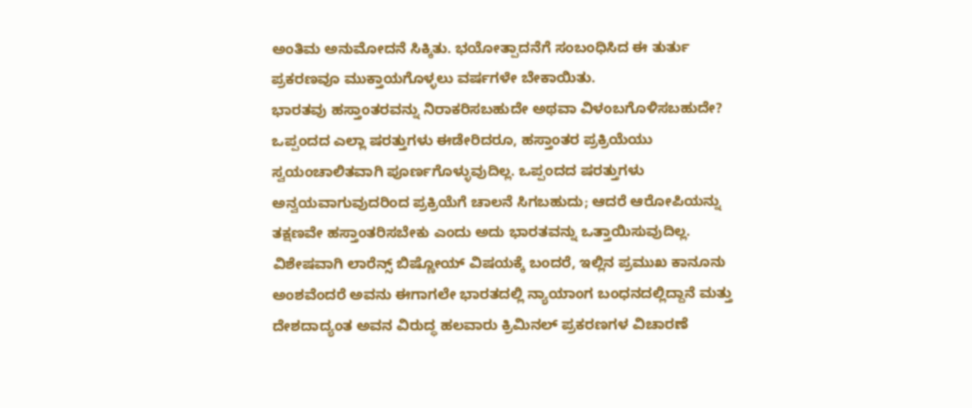ಅಂತಿಮ ಅನುಮೋದನೆ ಸಿಕ್ಕಿತು. ಭಯೋತ್ಪಾದನೆಗೆ ಸಂಬಂಧಿಸಿದ ಈ ತುರ್ತು ಪ್ರಕರಣವೂ ಮುಕ್ತಾಯಗೊಳ್ಳಲು ವರ್ಷಗಳೇ ಬೇಕಾಯಿತು.
ಭಾರತವು ಹಸ್ತಾಂತರವನ್ನು ನಿರಾಕರಿಸಬಹುದೇ ಅಥವಾ ವಿಳಂಬಗೊಳಿಸಬಹುದೇ?
ಒಪ್ಪಂದದ ಎಲ್ಲಾ ಷರತ್ತುಗಳು ಈಡೇರಿದರೂ, ಹಸ್ತಾಂತರ ಪ್ರಕ್ರಿಯೆಯು ಸ್ವಯಂಚಾಲಿತವಾಗಿ ಪೂರ್ಣಗೊಳ್ಳುವುದಿಲ್ಲ. ಒಪ್ಪಂದದ ಷರತ್ತುಗಳು ಅನ್ವಯವಾಗುವುದರಿಂದ ಪ್ರಕ್ರಿಯೆಗೆ ಚಾಲನೆ ಸಿಗಬಹುದು; ಆದರೆ ಆರೋಪಿಯನ್ನು ತಕ್ಷಣವೇ ಹಸ್ತಾಂತರಿಸಬೇಕು ಎಂದು ಅದು ಭಾರತವನ್ನು ಒತ್ತಾಯಿಸುವುದಿಲ್ಲ.
ವಿಶೇಷವಾಗಿ ಲಾರೆನ್ಸ್ ಬಿಷ್ಣೋಯ್ ವಿಷಯಕ್ಕೆ ಬಂದರೆ, ಇಲ್ಲಿನ ಪ್ರಮುಖ ಕಾನೂನು ಅಂಶವೆಂದರೆ ಅವನು ಈಗಾಗಲೇ ಭಾರತದಲ್ಲಿ ನ್ಯಾಯಾಂಗ ಬಂಧನದಲ್ಲಿದ್ದಾನೆ ಮತ್ತು ದೇಶದಾದ್ಯಂತ ಅವನ ವಿರುದ್ಧ ಹಲವಾರು ಕ್ರಿಮಿನಲ್ ಪ್ರಕರಣಗಳ ವಿಚಾರಣೆ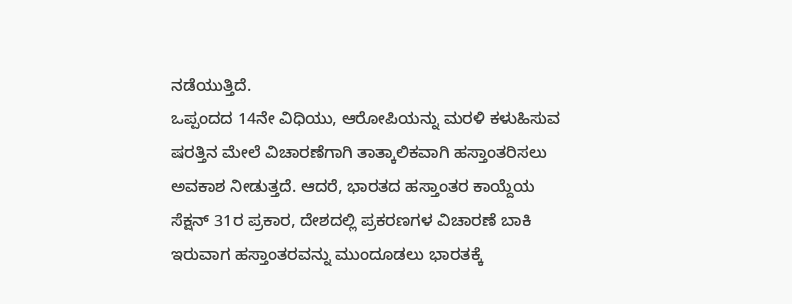ನಡೆಯುತ್ತಿದೆ.
ಒಪ್ಪಂದದ 14ನೇ ವಿಧಿಯು, ಆರೋಪಿಯನ್ನು ಮರಳಿ ಕಳುಹಿಸುವ ಷರತ್ತಿನ ಮೇಲೆ ವಿಚಾರಣೆಗಾಗಿ ತಾತ್ಕಾಲಿಕವಾಗಿ ಹಸ್ತಾಂತರಿಸಲು ಅವಕಾಶ ನೀಡುತ್ತದೆ. ಆದರೆ, ಭಾರತದ ಹಸ್ತಾಂತರ ಕಾಯ್ದೆಯ ಸೆಕ್ಷನ್ 31ರ ಪ್ರಕಾರ, ದೇಶದಲ್ಲಿ ಪ್ರಕರಣಗಳ ವಿಚಾರಣೆ ಬಾಕಿ ಇರುವಾಗ ಹಸ್ತಾಂತರವನ್ನು ಮುಂದೂಡಲು ಭಾರತಕ್ಕೆ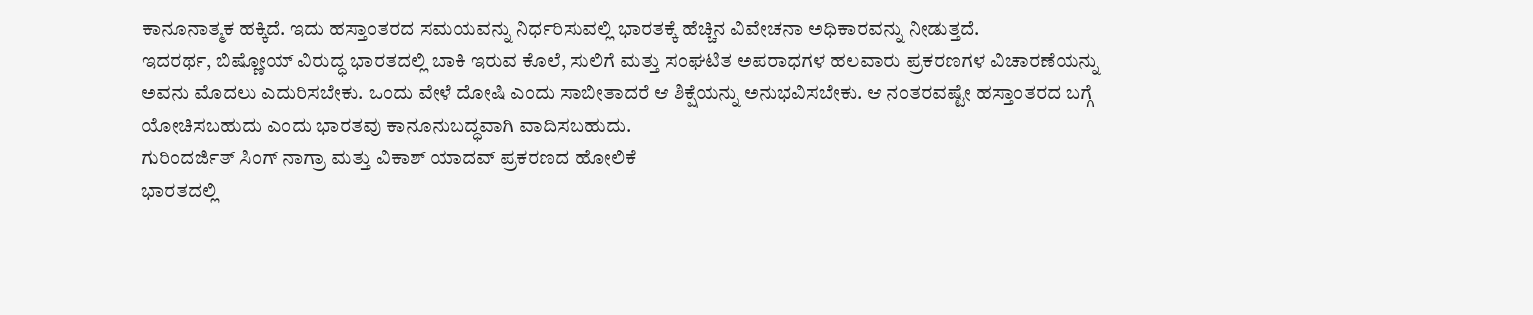ಕಾನೂನಾತ್ಮಕ ಹಕ್ಕಿದೆ. ಇದು ಹಸ್ತಾಂತರದ ಸಮಯವನ್ನು ನಿರ್ಧರಿಸುವಲ್ಲಿ ಭಾರತಕ್ಕೆ ಹೆಚ್ಚಿನ ವಿವೇಚನಾ ಅಧಿಕಾರವನ್ನು ನೀಡುತ್ತದೆ.
ಇದರರ್ಥ, ಬಿಷ್ಣೋಯ್ ವಿರುದ್ಧ ಭಾರತದಲ್ಲಿ ಬಾಕಿ ಇರುವ ಕೊಲೆ, ಸುಲಿಗೆ ಮತ್ತು ಸಂಘಟಿತ ಅಪರಾಧಗಳ ಹಲವಾರು ಪ್ರಕರಣಗಳ ವಿಚಾರಣೆಯನ್ನು ಅವನು ಮೊದಲು ಎದುರಿಸಬೇಕು. ಒಂದು ವೇಳೆ ದೋಷಿ ಎಂದು ಸಾಬೀತಾದರೆ ಆ ಶಿಕ್ಷೆಯನ್ನು ಅನುಭವಿಸಬೇಕು. ಆ ನಂತರವಷ್ಟೇ ಹಸ್ತಾಂತರದ ಬಗ್ಗೆ ಯೋಚಿಸಬಹುದು ಎಂದು ಭಾರತವು ಕಾನೂನುಬದ್ಧವಾಗಿ ವಾದಿಸಬಹುದು.
ಗುರಿಂದರ್ಜಿತ್ ಸಿಂಗ್ ನಾಗ್ರಾ ಮತ್ತು ವಿಕಾಶ್ ಯಾದವ್ ಪ್ರಕರಣದ ಹೋಲಿಕೆ
ಭಾರತದಲ್ಲಿ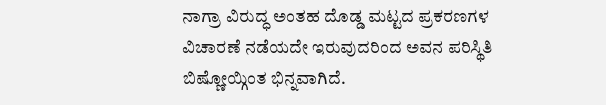ನಾಗ್ರಾ ವಿರುದ್ಧ ಅಂತಹ ದೊಡ್ಡ ಮಟ್ಟದ ಪ್ರಕರಣಗಳ ವಿಚಾರಣೆ ನಡೆಯದೇ ಇರುವುದರಿಂದ ಅವನ ಪರಿಸ್ಥಿತಿ ಬಿಷ್ಣೋಯ್ಗಿಂತ ಭಿನ್ನವಾಗಿದೆ.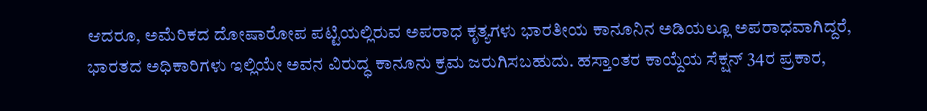ಆದರೂ, ಅಮೆರಿಕದ ದೋಷಾರೋಪ ಪಟ್ಟಿಯಲ್ಲಿರುವ ಅಪರಾಧ ಕೃತ್ಯಗಳು ಭಾರತೀಯ ಕಾನೂನಿನ ಅಡಿಯಲ್ಲೂ ಅಪರಾಧವಾಗಿದ್ದರೆ, ಭಾರತದ ಅಧಿಕಾರಿಗಳು ಇಲ್ಲಿಯೇ ಅವನ ವಿರುದ್ಧ ಕಾನೂನು ಕ್ರಮ ಜರುಗಿಸಬಹುದು. ಹಸ್ತಾಂತರ ಕಾಯ್ದೆಯ ಸೆಕ್ಷನ್ 34ರ ಪ್ರಕಾರ,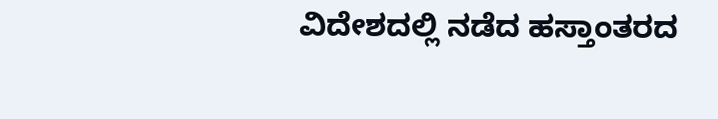ವಿದೇಶದಲ್ಲಿ ನಡೆದ ಹಸ್ತಾಂತರದ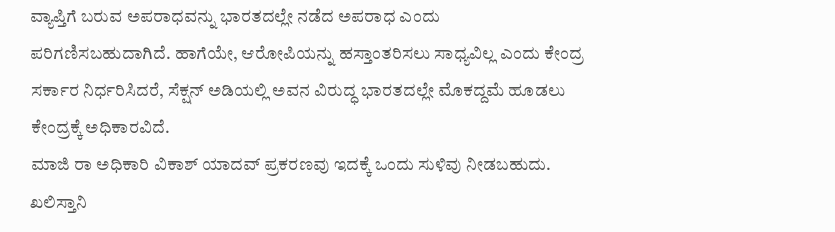ವ್ಯಾಪ್ತಿಗೆ ಬರುವ ಅಪರಾಧವನ್ನು ಭಾರತದಲ್ಲೇ ನಡೆದ ಅಪರಾಧ ಎಂದು ಪರಿಗಣಿಸಬಹುದಾಗಿದೆ. ಹಾಗೆಯೇ, ಆರೋಪಿಯನ್ನು ಹಸ್ತಾಂತರಿಸಲು ಸಾಧ್ಯವಿಲ್ಲ ಎಂದು ಕೇಂದ್ರ ಸರ್ಕಾರ ನಿರ್ಧರಿಸಿದರೆ, ಸೆಕ್ಷನ್ ಅಡಿಯಲ್ಲಿ ಅವನ ವಿರುದ್ಧ ಭಾರತದಲ್ಲೇ ಮೊಕದ್ದಮೆ ಹೂಡಲು ಕೇಂದ್ರಕ್ಕೆ ಅಧಿಕಾರವಿದೆ.
ಮಾಜಿ ರಾ ಅಧಿಕಾರಿ ವಿಕಾಶ್ ಯಾದವ್ ಪ್ರಕರಣವು ಇದಕ್ಕೆ ಒಂದು ಸುಳಿವು ನೀಡಬಹುದು. ಖಲಿಸ್ತಾನಿ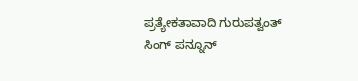ಪ್ರತ್ಯೇಕತಾವಾದಿ ಗುರುಪತ್ವಂತ್ ಸಿಂಗ್ ಪನ್ನೂನ್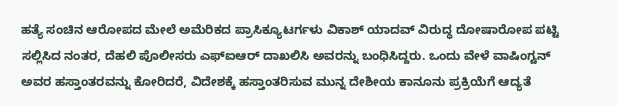ಹತ್ಯೆ ಸಂಚಿನ ಆರೋಪದ ಮೇಲೆ ಅಮೆರಿಕದ ಪ್ರಾಸಿಕ್ಯೂಟರ್ಗಳು ವಿಕಾಶ್ ಯಾದವ್ ವಿರುದ್ಧ ದೋಷಾರೋಪ ಪಟ್ಟಿ ಸಲ್ಲಿಸಿದ ನಂತರ, ದೆಹಲಿ ಪೊಲೀಸರು ಎಫ್ಐಆರ್ ದಾಖಲಿಸಿ ಅವರನ್ನು ಬಂಧಿಸಿದ್ದರು. ಒಂದು ವೇಳೆ ವಾಷಿಂಗ್ಟನ್ ಅವರ ಹಸ್ತಾಂತರವನ್ನು ಕೋರಿದರೆ, ವಿದೇಶಕ್ಕೆ ಹಸ್ತಾಂತರಿಸುವ ಮುನ್ನ ದೇಶೀಯ ಕಾನೂನು ಪ್ರಕ್ರಿಯೆಗೆ ಆದ್ಯತೆ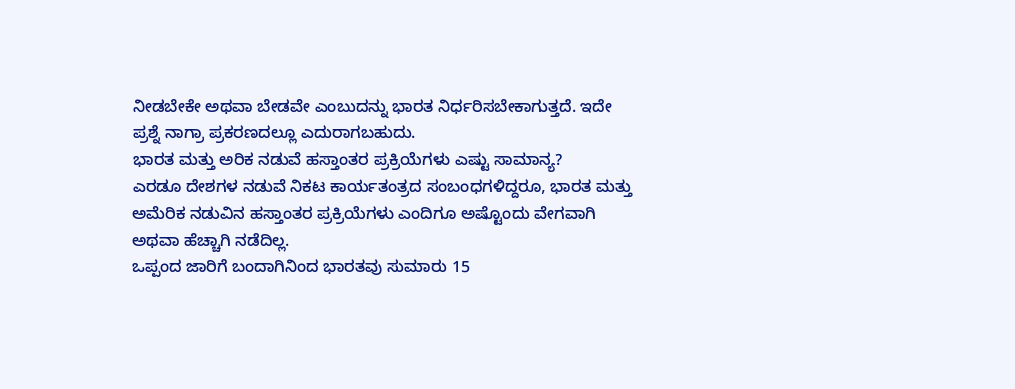ನೀಡಬೇಕೇ ಅಥವಾ ಬೇಡವೇ ಎಂಬುದನ್ನು ಭಾರತ ನಿರ್ಧರಿಸಬೇಕಾಗುತ್ತದೆ. ಇದೇ ಪ್ರಶ್ನೆ ನಾಗ್ರಾ ಪ್ರಕರಣದಲ್ಲೂ ಎದುರಾಗಬಹುದು.
ಭಾರತ ಮತ್ತು ಅರಿಕ ನಡುವೆ ಹಸ್ತಾಂತರ ಪ್ರಕ್ರಿಯೆಗಳು ಎಷ್ಟು ಸಾಮಾನ್ಯ?
ಎರಡೂ ದೇಶಗಳ ನಡುವೆ ನಿಕಟ ಕಾರ್ಯತಂತ್ರದ ಸಂಬಂಧಗಳಿದ್ದರೂ, ಭಾರತ ಮತ್ತು ಅಮೆರಿಕ ನಡುವಿನ ಹಸ್ತಾಂತರ ಪ್ರಕ್ರಿಯೆಗಳು ಎಂದಿಗೂ ಅಷ್ಟೊಂದು ವೇಗವಾಗಿ ಅಥವಾ ಹೆಚ್ಚಾಗಿ ನಡೆದಿಲ್ಲ.
ಒಪ್ಪಂದ ಜಾರಿಗೆ ಬಂದಾಗಿನಿಂದ ಭಾರತವು ಸುಮಾರು 15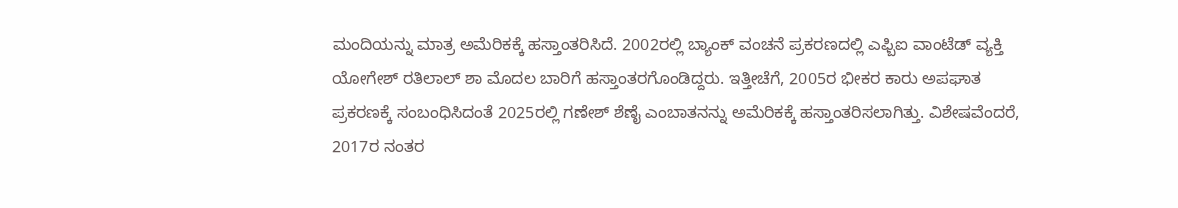ಮಂದಿಯನ್ನು ಮಾತ್ರ ಅಮೆರಿಕಕ್ಕೆ ಹಸ್ತಾಂತರಿಸಿದೆ. 2002ರಲ್ಲಿ ಬ್ಯಾಂಕ್ ವಂಚನೆ ಪ್ರಕರಣದಲ್ಲಿ ಎಫ್ಬಿಐ ವಾಂಟೆಡ್ ವ್ಯಕ್ತಿ ಯೋಗೇಶ್ ರತಿಲಾಲ್ ಶಾ ಮೊದಲ ಬಾರಿಗೆ ಹಸ್ತಾಂತರಗೊಂಡಿದ್ದರು. ಇತ್ತೀಚೆಗೆ, 2005ರ ಭೀಕರ ಕಾರು ಅಪಘಾತ ಪ್ರಕರಣಕ್ಕೆ ಸಂಬಂಧಿಸಿದಂತೆ 2025ರಲ್ಲಿ ಗಣೇಶ್ ಶೆಣೈ ಎಂಬಾತನನ್ನು ಅಮೆರಿಕಕ್ಕೆ ಹಸ್ತಾಂತರಿಸಲಾಗಿತ್ತು. ವಿಶೇಷವೆಂದರೆ, 2017ರ ನಂತರ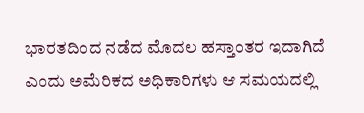ಭಾರತದಿಂದ ನಡೆದ ಮೊದಲ ಹಸ್ತಾಂತರ ಇದಾಗಿದೆ ಎಂದು ಅಮೆರಿಕದ ಅಧಿಕಾರಿಗಳು ಆ ಸಮಯದಲ್ಲಿ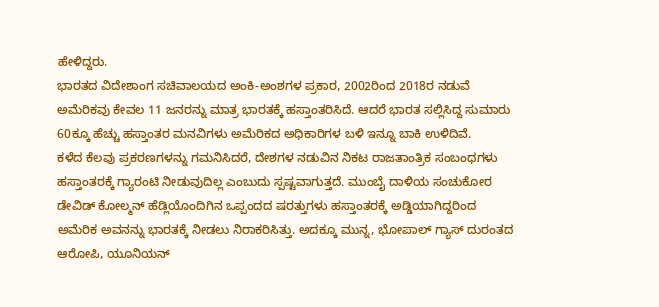ಹೇಳಿದ್ದರು.
ಭಾರತದ ವಿದೇಶಾಂಗ ಸಚಿವಾಲಯದ ಅಂಕಿ-ಅಂಶಗಳ ಪ್ರಕಾರ, 2002ರಿಂದ 2018ರ ನಡುವೆ ಅಮೆರಿಕವು ಕೇವಲ 11 ಜನರನ್ನು ಮಾತ್ರ ಭಾರತಕ್ಕೆ ಹಸ್ತಾಂತರಿಸಿದೆ. ಆದರೆ ಭಾರತ ಸಲ್ಲಿಸಿದ್ದ ಸುಮಾರು 60ಕ್ಕೂ ಹೆಚ್ಚು ಹಸ್ತಾಂತರ ಮನವಿಗಳು ಅಮೆರಿಕದ ಅಧಿಕಾರಿಗಳ ಬಳಿ ಇನ್ನೂ ಬಾಕಿ ಉಳಿದಿವೆ.
ಕಳೆದ ಕೆಲವು ಪ್ರಕರಣಗಳನ್ನು ಗಮನಿಸಿದರೆ, ದೇಶಗಳ ನಡುವಿನ ನಿಕಟ ರಾಜತಾಂತ್ರಿಕ ಸಂಬಂಧಗಳು ಹಸ್ತಾಂತರಕ್ಕೆ ಗ್ಯಾರಂಟಿ ನೀಡುವುದಿಲ್ಲ ಎಂಬುದು ಸ್ಪಷ್ಟವಾಗುತ್ತದೆ. ಮುಂಬೈ ದಾಳಿಯ ಸಂಚುಕೋರ ಡೇವಿಡ್ ಕೋಲ್ಮನ್ ಹೆಡ್ಲಿಯೊಂದಿಗಿನ ಒಪ್ಪಂದದ ಷರತ್ತುಗಳು ಹಸ್ತಾಂತರಕ್ಕೆ ಅಡ್ಡಿಯಾಗಿದ್ದರಿಂದ ಅಮೆರಿಕ ಅವನನ್ನು ಭಾರತಕ್ಕೆ ನೀಡಲು ನಿರಾಕರಿಸಿತ್ತು. ಅದಕ್ಕೂ ಮುನ್ನ, ಭೋಪಾಲ್ ಗ್ಯಾಸ್ ದುರಂತದ ಆರೋಪಿ, ಯೂನಿಯನ್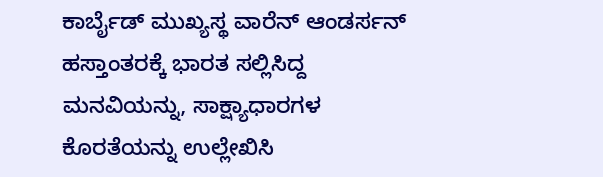ಕಾರ್ಬೈಡ್ ಮುಖ್ಯಸ್ಥ ವಾರೆನ್ ಆಂಡರ್ಸನ್ ಹಸ್ತಾಂತರಕ್ಕೆ ಭಾರತ ಸಲ್ಲಿಸಿದ್ದ ಮನವಿಯನ್ನು, ಸಾಕ್ಷ್ಯಾಧಾರಗಳ ಕೊರತೆಯನ್ನು ಉಲ್ಲೇಖಿಸಿ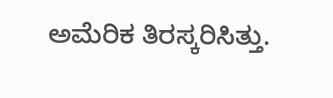ಅಮೆರಿಕ ತಿರಸ್ಕರಿಸಿತ್ತು.